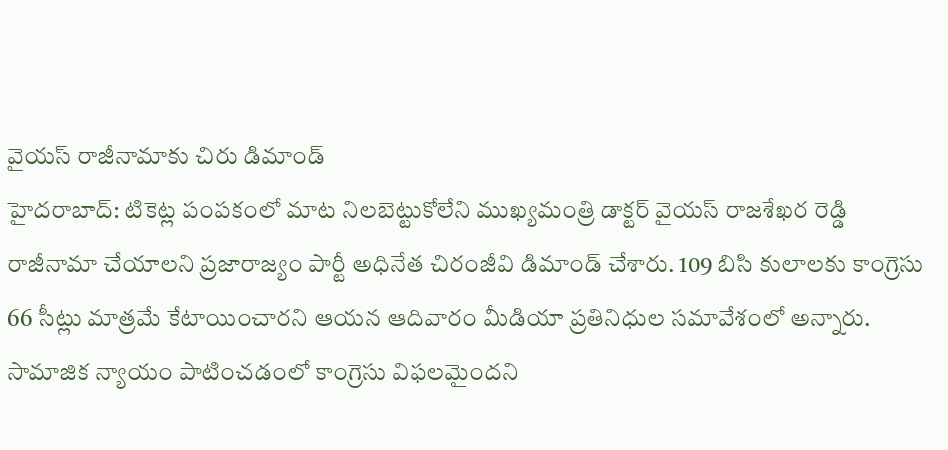వైయస్ రాజీనామాకు చిరు డిమాండ్
హైదరాబాద్: టికెట్ల పంపకంలో మాట నిలబెట్టుకోలేని ముఖ్యమంత్రి డాక్టర్ వైయస్ రాజశేఖర రెడ్డి రాజీనామా చేయాలని ప్రజారాజ్యం పార్టీ అధినేత చిరంజీవి డిమాండ్ చేశారు. 109 బిసి కులాలకు కాంగ్రెసు 66 సీట్లు మాత్రమే కేటాయించారని ఆయన ఆదివారం మీడియా ప్రతినిధుల సమావేశంలో అన్నారు. సామాజిక న్యాయం పాటించడంలో కాంగ్రెసు విఫలమైందని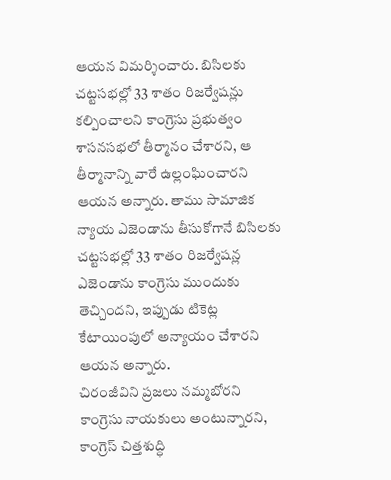ఆయన విమర్శించారు. బిసిలకు చట్టసభల్లో 33 శాతం రిజర్వేషన్లు కల్పించాలని కాంగ్రెసు ప్రభుత్వం శాసనసభలో తీర్మానం చేశారని, ఆ తీర్మానాన్ని వారే ఉల్లంఘించారని ఆయన అన్నారు. తాము సామాజిక న్యాయ ఎజెండాను తీసుకోగానే బిసిలకు చట్టసభల్లో 33 శాతం రిజర్వేషన్ల ఎజెండాను కాంగ్రెసు ముందుకు తెచ్చిందని, ఇప్పుడు టికెట్ల కేటాయింపులో అన్యాయం చేశారని ఆయన అన్నారు.
చిరంజీవిని ప్రజలు నమ్మబోరని కాంగ్రెసు నాయకులు అంటున్నారని, కాంగ్రెస్ చిత్తశుద్ధి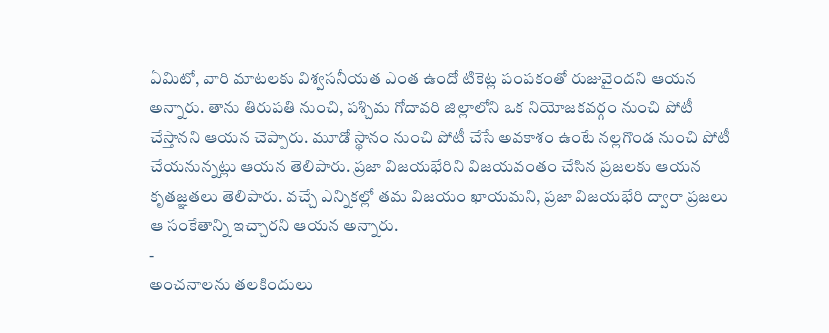ఏమిటో, వారి మాటలకు విశ్వసనీయత ఎంత ఉందో టికెట్ల పంపకంతో రుజువైందని ఆయన అన్నారు. తాను తిరుపతి నుంచి, పశ్చిమ గోదావరి జిల్లాలోని ఒక నియోజకవర్గం నుంచి పోటీ చేస్తానని ఆయన చెప్పారు. మూడో స్థానం నుంచి పోటీ చేసే అవకాశం ఉంటే నల్లగొండ నుంచి పోటీ చేయనున్నట్లు ఆయన తెలిపారు. ప్రజా విజయభేరిని విజయవంతం చేసిన ప్రజలకు ఆయన కృతజ్ఞతలు తెలిపారు. వచ్చే ఎన్నికల్లో తమ విజయం ఖాయమని, ప్రజా విజయభేరి ద్వారా ప్రజలు ఆ సంకేతాన్ని ఇచ్చారని ఆయన అన్నారు.
-
అంచనాలను తలకిందులు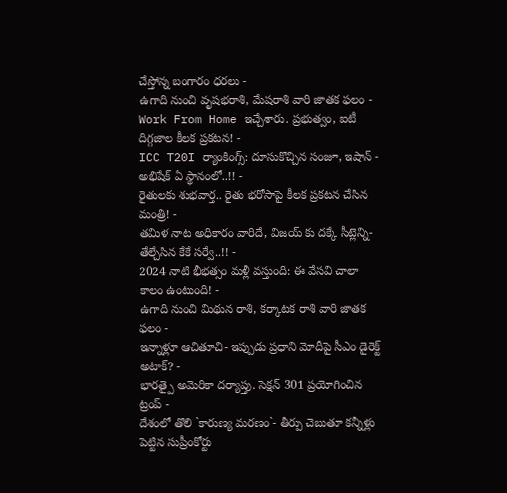చేస్తోన్న బంగారం ధరలు -
ఉగాది నుంచి వృషభరాశి, మేషరాశి వారి జాతక ఫలం -
Work From Home ఇచ్చేశారు. ప్రభుత్వం, ఐటీ దిగ్గజాల కీలక ప్రకటన! -
ICC T20I ర్యాంకింగ్స్: దూసుకొచ్చిన సంజూ, ఇషాన్ - అభిషేక్ ఏ స్థానంలో..!! -
రైతులకు శుభవార్త.. రైతు భరోసాపై కీలక ప్రకటన చేసిన మంత్రి! -
తమిళ నాట అధికారం వారిదే, విజయ్ కు దక్కే సీట్లెన్ని- తేల్చేసిన కేకే సర్వే..!! -
2024 నాటి భీభత్సం మళ్లీ వస్తుంది: ఈ వేసవి చాలా కాలం ఉంటుంది! -
ఉగాది నుంచి మిథున రాశి, కర్కాటక రాశి వారి జాతక ఫలం -
ఇన్నాళ్లూ ఆచితూచి- ఇప్పుడు ప్రధాని మోదీపై సీఎం డైరెక్ట్ అటాక్? -
భారత్పై అమెరికా దర్యాప్తు. సెక్షన్ 301 ప్రయోగించిన ట్రంప్ -
దేశంలో తొలి `కారుణ్య మరణం`- తీర్పు చెబుతూ కన్నీళ్లు పెట్టిన సుప్రీంకోర్టు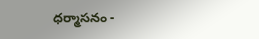ధర్మాసనం -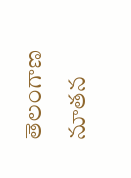తెలంగాణ నూతన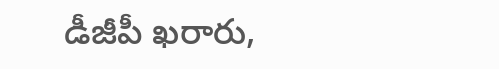డీజీపీ ఖరారు,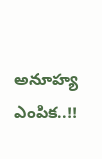అనూహ్య ఎంపిక..!!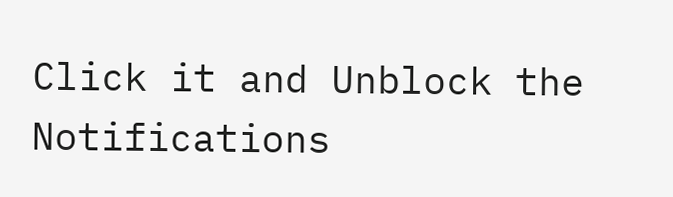Click it and Unblock the Notifications